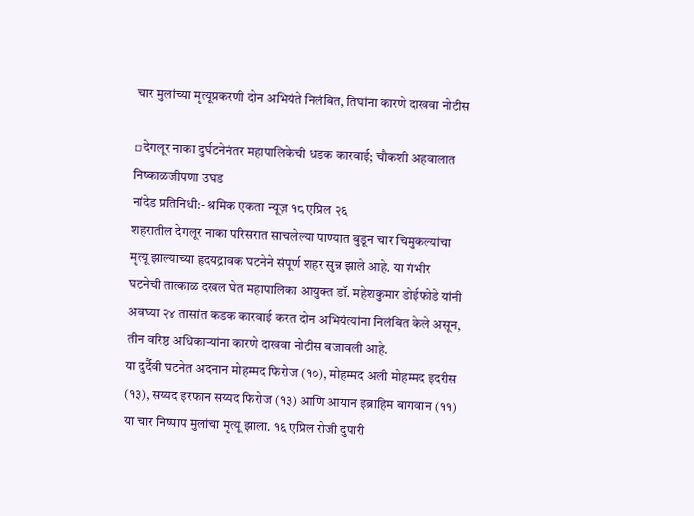चार मुलांच्या मृत्यूप्रकरणी दोन अभियंते निलंबित, तिघांना कारणे दाखवा नोटीस

▫देगलूर नाका दुर्घटनेनंतर महापालिकेची धडक कारवाई; चौकशी अहवालात निष्काळजीपणा उघड
नांदेड प्रतिनिधी:- श्रमिक एकता न्यूज़ १८ एप्रिल २६
शहरातील देगलूर नाका परिसरात साचलेल्या पाण्यात बुडून चार चिमुकल्यांचा मृत्यू झाल्याच्या हृदयद्रावक घटनेने संपूर्ण शहर सुन्न झाले आहे. या गंभीर घटनेची तात्काळ दखल घेत महापालिका आयुक्त डॉ. महेशकुमार डोईफोडे यांनी अवघ्या २४ तासांत कडक कारवाई करत दोन अभियंत्यांना निलंबित केले असून, तीन वरिष्ठ अधिकाऱ्यांना कारणे दाखवा नोटीस बजावली आहे.
या दुर्दैवी घटनेत अदनान मोहम्मद फिरोज (१०), मोहम्मद अली मोहम्मद इदरीस (१३), सय्यद इरफान सय्यद फिरोज (१३) आणि आयान इब्राहिम बागवान (११) या चार निष्पाप मुलांचा मृत्यू झाला. १६ एप्रिल रोजी दुपारी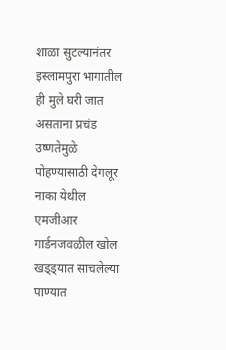शाळा सुटल्यानंतर इस्लामपुरा भागातील ही मुले घरी जात असताना प्रचंड उष्णतेमुळे पोहण्यासाठी देगलूर नाका येथील एमजीआर गार्डनजवळील खोल खड्ड्यात साचलेल्या पाण्यात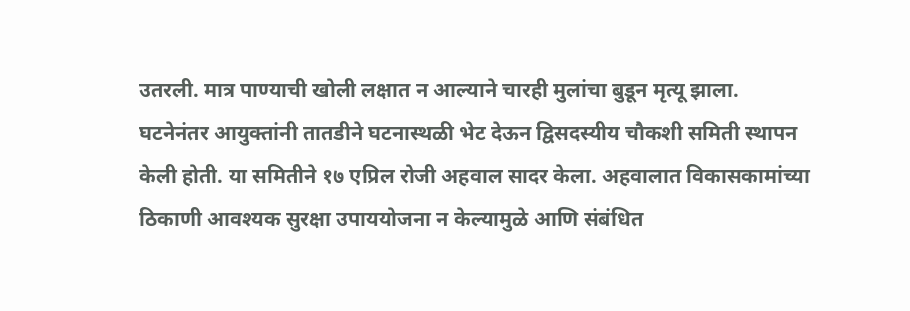उतरली. मात्र पाण्याची खोली लक्षात न आल्याने चारही मुलांचा बुडून मृत्यू झाला.
घटनेनंतर आयुक्तांनी तातडीने घटनास्थळी भेट देऊन द्विसदस्यीय चौकशी समिती स्थापन केली होती. या समितीने १७ एप्रिल रोजी अहवाल सादर केला. अहवालात विकासकामांच्या ठिकाणी आवश्यक सुरक्षा उपाययोजना न केल्यामुळे आणि संबंधित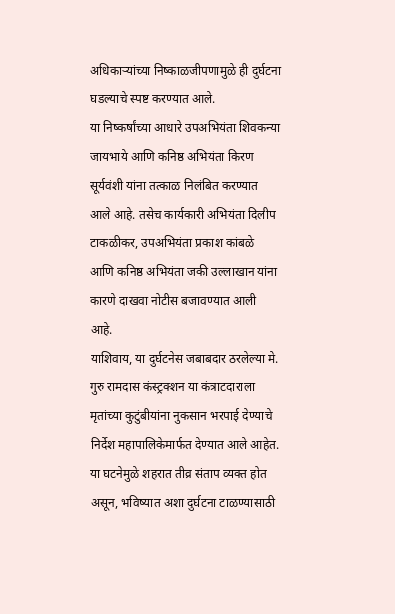अधिकाऱ्यांच्या निष्काळजीपणामुळे ही दुर्घटना घडल्याचे स्पष्ट करण्यात आले.
या निष्कर्षांच्या आधारे उपअभियंता शिवकन्या जायभाये आणि कनिष्ठ अभियंता किरण सूर्यवंशी यांना तत्काळ निलंबित करण्यात आले आहे. तसेच कार्यकारी अभियंता दिलीप टाकळीकर, उपअभियंता प्रकाश कांबळे आणि कनिष्ठ अभियंता जकी उल्लाखान यांना कारणे दाखवा नोटीस बजावण्यात आली आहे.
याशिवाय, या दुर्घटनेस जबाबदार ठरलेल्या मे. गुरु रामदास कंस्ट्रक्शन या कंत्राटदाराला मृतांच्या कुटुंबीयांना नुकसान भरपाई देण्याचे निर्देश महापालिकेमार्फत देण्यात आले आहेत.
या घटनेमुळे शहरात तीव्र संताप व्यक्त होत असून, भविष्यात अशा दुर्घटना टाळण्यासाठी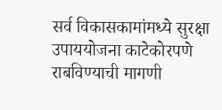सर्व विकासकामांमध्ये सुरक्षा उपाययोजना काटेकोरपणे राबविण्याची मागणी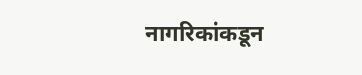नागरिकांकडून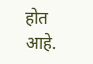होत आहे.